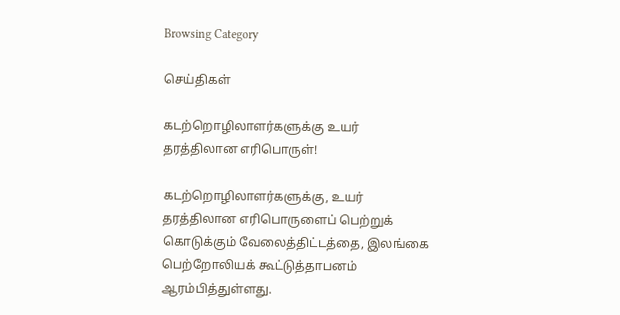Browsing Category

செய்திகள்

கடற்றொழிலாளர்களுக்கு உயர் தரத்திலான எரிபொருள்!

கடற்றொழிலாளர்களுக்கு, உயர் தரத்திலான எரிபொருளைப் பெற்றுக் கொடுக்கும் வேலைத்திட்டத்தை, இலங்கை பெற்றோலியக் கூட்டுத்தாபனம் ஆரம்பித்துள்ளது.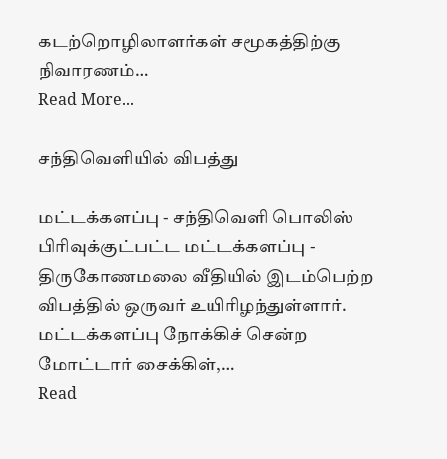கடற்றொழிலாளர்கள் சமூகத்திற்கு நிவாரணம்…
Read More...

சந்திவெளியில் விபத்து

மட்டக்களப்பு - சந்திவெளி பொலிஸ் பிரிவுக்குட்பட்ட மட்டக்களப்பு - திருகோணமலை வீதியில் இடம்பெற்ற விபத்தில் ஒருவர் உயிரிழந்துள்ளார். மட்டக்களப்பு நோக்கிச் சென்ற மோட்டார் சைக்கிள்,…
Read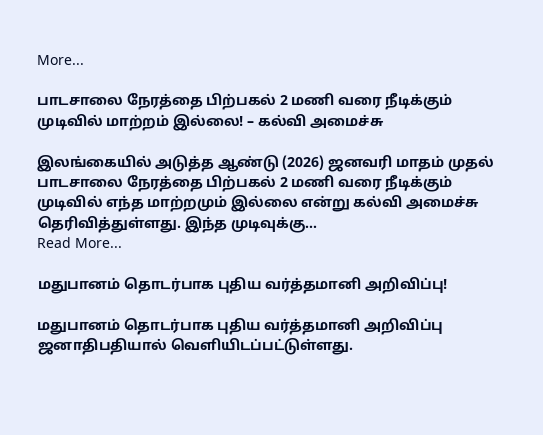More...

பாடசாலை நேரத்தை பிற்பகல் 2 மணி வரை நீடிக்கும் முடிவில் மாற்றம் இல்லை! – கல்வி அமைச்சு

இலங்கையில் அடுத்த ஆண்டு (2026) ஜனவரி மாதம் முதல் பாடசாலை நேரத்தை பிற்பகல் 2 மணி வரை நீடிக்கும் முடிவில் எந்த மாற்றமும் இல்லை என்று கல்வி அமைச்சு தெரிவித்துள்ளது. இந்த முடிவுக்கு…
Read More...

மதுபானம் தொடர்பாக புதிய வர்த்தமானி அறிவிப்பு!

மதுபானம் தொடர்பாக புதிய வர்த்தமானி அறிவிப்பு ஜனாதிபதியால் வெளியிடப்பட்டுள்ளது.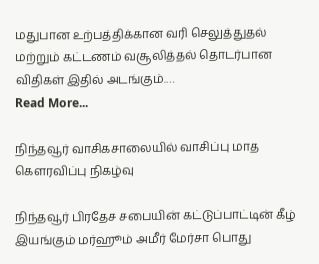மதுபான உற்பத்திக்கான வரி செலுத்துதல் மற்றும் கட்டணம் வசூலித்தல் தொடர்பான விதிகள் இதில் அடங்கும்.…
Read More...

நிந்தவூர் வாசிகசாலையில் வாசிப்பு மாத கௌரவிப்பு நிகழ்வு

நிந்தவூர் பிரதேச சபையின் கட்டுப்பாட்டின் கீழ் இயங்கும் மர்ஹூம் அமீர் மேர்சா பொது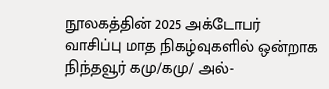நூலகத்தின் 2025 அக்டோபர் வாசிப்பு மாத நிகழ்வுகளில் ஒன்றாக நிந்தவூர் கமு/கமு/ அல்-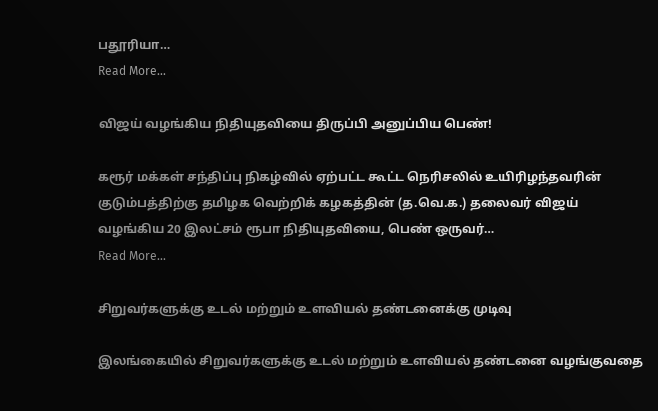பதூரியா…
Read More...

விஜய் வழங்கிய நிதியுதவியை திருப்பி அனுப்பிய பெண்!

கரூர் மக்கள் சந்திப்பு நிகழ்வில் ஏற்பட்ட கூட்ட நெரிசலில் உயிரிழந்தவரின் குடும்பத்திற்கு தமிழக வெற்றிக் கழகத்தின் (த.வெ.க.) தலைவர் விஜய் வழங்கிய 20 இலட்சம் ரூபா நிதியுதவியை, பெண் ஒருவர்…
Read More...

சிறுவர்களுக்கு உடல் மற்றும் உளவியல் தண்டனைக்கு முடிவு

இலங்கையில் சிறுவர்களுக்கு உடல் மற்றும் உளவியல் தண்டனை வழங்குவதை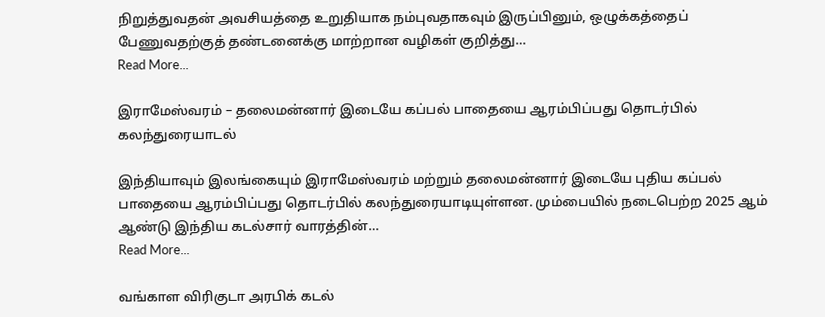நிறுத்துவதன் அவசியத்தை உறுதியாக நம்புவதாகவும் இருப்பினும், ஒழுக்கத்தைப் பேணுவதற்குத் தண்டனைக்கு மாற்றான வழிகள் குறித்து…
Read More...

இராமேஸ்வரம் – தலைமன்னார் இடையே கப்பல் பாதையை ஆரம்பிப்பது தொடர்பில் கலந்துரையாடல்

இந்தியாவும் இலங்கையும் இராமேஸ்வரம் மற்றும் தலைமன்னார் இடையே புதிய கப்பல் பாதையை ஆரம்பிப்பது தொடர்பில் கலந்துரையாடியுள்ளன. மும்பையில் நடைபெற்ற 2025 ஆம் ஆண்டு இந்திய கடல்சார் வாரத்தின்…
Read More...

வங்காள விரிகுடா அரபிக் கடல்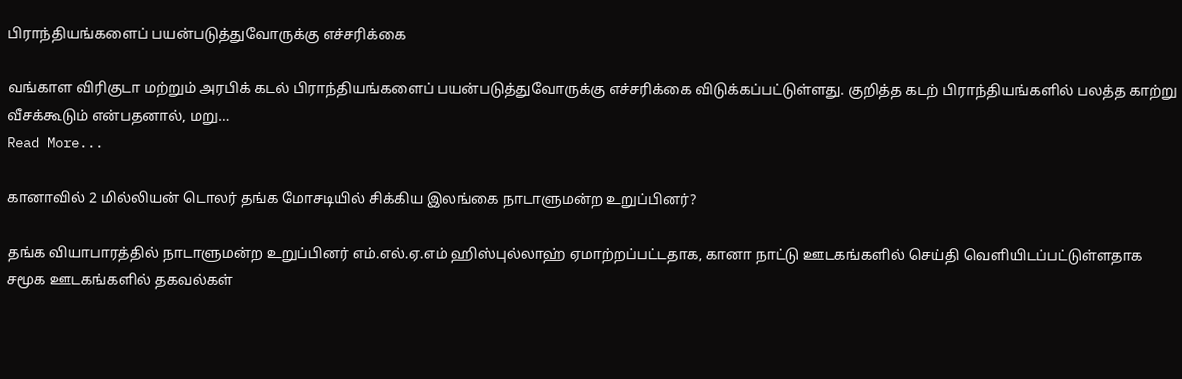பிராந்தியங்களைப் பயன்படுத்துவோருக்கு எச்சரிக்கை

வங்காள விரிகுடா மற்றும் அரபிக் கடல் பிராந்தியங்களைப் பயன்படுத்துவோருக்கு எச்சரிக்கை விடுக்கப்பட்டுள்ளது. குறித்த கடற் பிராந்தியங்களில் பலத்த காற்று வீசக்கூடும் என்பதனால், மறு…
Read More...

கானாவில் 2 மில்லியன் டொலர் தங்க மோசடியில் சிக்கிய இலங்கை நாடாளுமன்ற உறுப்பினர்?

தங்க வியாபாரத்தில் நாடாளுமன்ற உறுப்பினர் எம்.எல்.ஏ.எம் ஹிஸ்புல்லாஹ் ஏமாற்றப்பட்டதாக, கானா நாட்டு ஊடகங்களில் செய்தி வெளியிடப்பட்டுள்ளதாக சமூக ஊடகங்களில் தகவல்கள்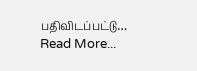பதிவிடப்பட்டு…
Read More...